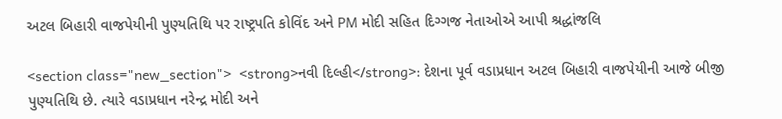અટલ બિહારી વાજપેયીની પુણ્યતિથિ પર રાષ્ટ્રપતિ કોવિંદ અને PM મોદી સહિત દિગ્ગજ નેતાઓએ આપી શ્રદ્ધાંજલિ

<section class="new_section">  <strong>નવી દિલ્હી</strong>: દેશના પૂર્વ વડાપ્રધાન અટલ બિહારી વાજપેયીની આજે બીજી પુણ્યતિથિ છે. ત્યારે વડાપ્રધાન નરેન્દ્ર મોદી અને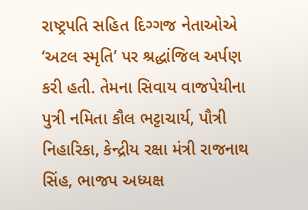રાષ્ટ્રપતિ સહિત દિગ્ગજ નેતાઓએ ‘અટલ સ્મૃતિ’ પર શ્રદ્ધાંજિલ અર્પણ કરી હતી. તેમના સિવાય વાજપેયીના પુત્રી નમિતા કૌલ ભટ્ટાચાર્ય, પૌત્રી નિહારિકા, કેન્દ્રીય રક્ષા મંત્રી રાજનાથ સિંહ, ભાજપ અધ્યક્ષ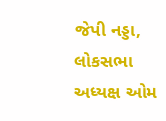જેપી નડ્ડા, લોકસભા અધ્યક્ષ ઓમ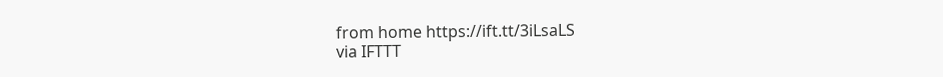from home https://ift.tt/3iLsaLS
via IFTTT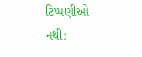ટિપ્પણીઓ નથી: